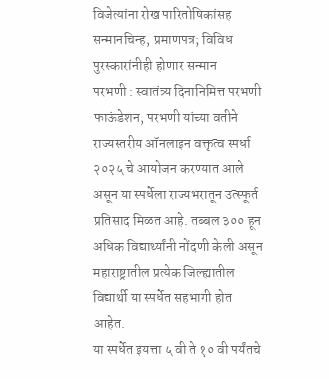विजेत्यांना रोख पारितोषिकांसह सन्मानचिन्ह, प्रमाणपत्र; विविध पुरस्कारांनीही होणार सन्मान
परभणी : स्वातंत्र्य दिनानिमित्त परभणी फाऊंडेशन, परभणी यांच्या वतीने राज्यस्तरीय ऑनलाइन वक्तृत्व स्पर्धा २०२५ चे आयोजन करण्यात आले असून या स्पर्धेला राज्यभरातून उत्स्फूर्त प्रतिसाद मिळत आहे. तब्बल ३०० हून अधिक विद्यार्थ्यांनी नोंदणी केली असून महाराष्ट्रातील प्रत्येक जिल्ह्यातील विद्यार्थी या स्पर्धेत सहभागी होत आहेत.
या स्पर्धेत इयत्ता ५ वी ते १० वी पर्यंतचे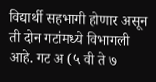विद्यार्थी सहभागी होणार असून ती दोन गटांमध्ये विभागली आहे. गट अ (५ वी ते ७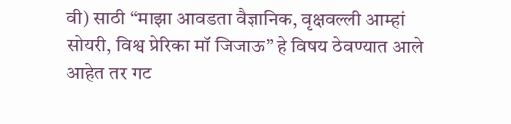वी) साठी “माझा आवडता वैज्ञानिक, वृक्षवल्ली आम्हां सोयरी, विश्व प्रेरिका मॉ जिजाऊ” हे विषय ठेवण्यात आले आहेत तर गट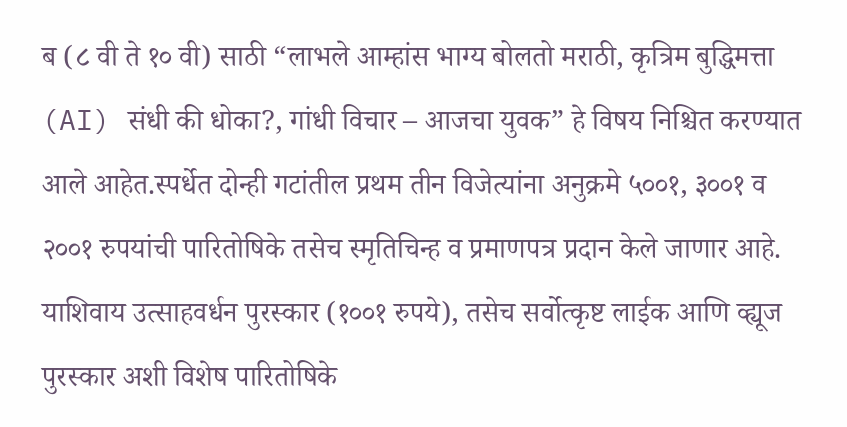ब (८ वी ते १० वी) साठी “लाभले आम्हांस भाग्य बोलतो मराठी, कृत्रिम बुद्धिमत्ता (AI) संधी की धोका?, गांधी विचार – आजचा युवक” हे विषय निश्चित करण्यात आले आहेत.स्पर्धेत दोन्ही गटांतील प्रथम तीन विजेत्यांना अनुक्रमे ५००१, ३००१ व २००१ रुपयांची पारितोषिके तसेच स्मृतिचिन्ह व प्रमाणपत्र प्रदान केले जाणार आहे. याशिवाय उत्साहवर्धन पुरस्कार (१००१ रुपये), तसेच सर्वोत्कृष्ट लाईक आणि व्ह्यूज पुरस्कार अशी विशेष पारितोषिके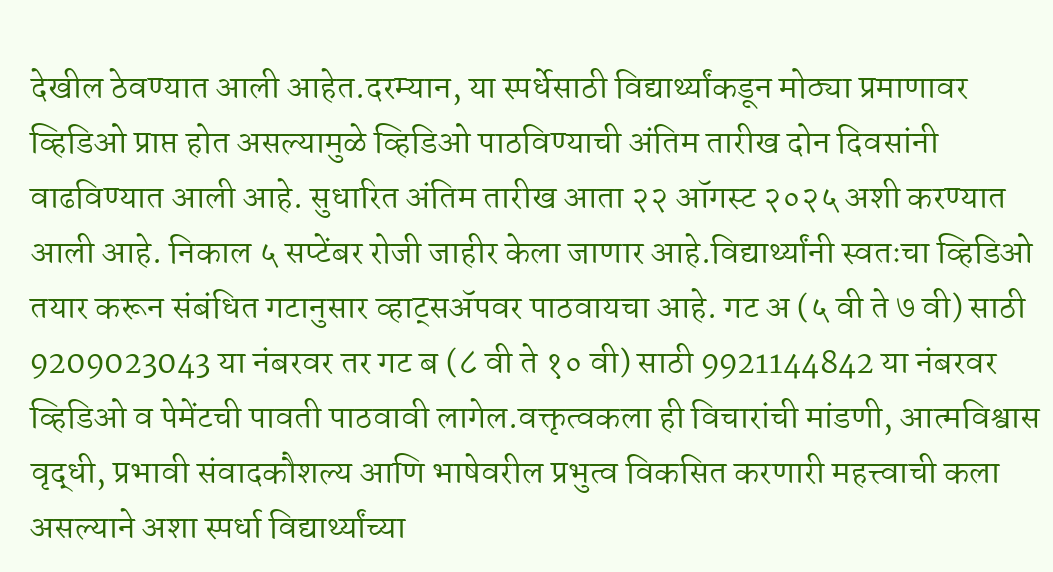देखील ठेवण्यात आली आहेत.दरम्यान, या स्पर्धेसाठी विद्यार्थ्यांकडून मोठ्या प्रमाणावर व्हिडिओ प्राप्त होत असल्यामुळे व्हिडिओ पाठविण्याची अंतिम तारीख दोन दिवसांनी वाढविण्यात आली आहे. सुधारित अंतिम तारीख आता २२ ऑगस्ट २०२५ अशी करण्यात आली आहे. निकाल ५ सप्टेंबर रोजी जाहीर केला जाणार आहे.विद्यार्थ्यांनी स्वतःचा व्हिडिओ तयार करून संबंधित गटानुसार व्हाट्सॲपवर पाठवायचा आहे. गट अ (५ वी ते ७ वी) साठी 9209023043 या नंबरवर तर गट ब (८ वी ते १० वी) साठी 9921144842 या नंबरवर व्हिडिओ व पेमेंटची पावती पाठवावी लागेल.वक्तृत्वकला ही विचारांची मांडणी, आत्मविश्वास वृद्धी, प्रभावी संवादकौशल्य आणि भाषेवरील प्रभुत्व विकसित करणारी महत्त्वाची कला असल्याने अशा स्पर्धा विद्यार्थ्यांच्या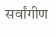सर्वांगीण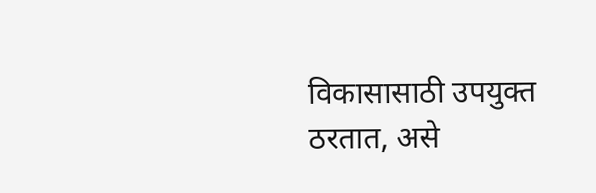विकासासाठी उपयुक्त ठरतात, असे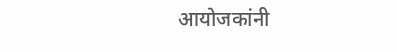आयोजकांनी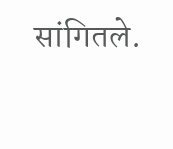सांगितले.